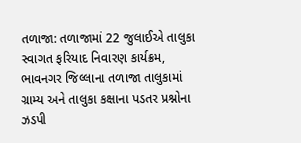તળાજા: તળાજામાં 22 જુલાઈએ તાલુકા સ્વાગત ફરિયાદ નિવારણ કાર્યક્રમ,
ભાવનગર જિલ્લાના તળાજા તાલુકામાં ગ્રામ્ય અને તાલુકા કક્ષાના પડતર પ્રશ્નોના ઝડપી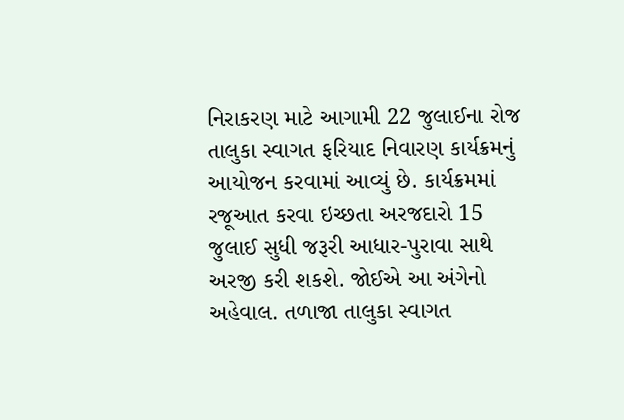નિરાકરણ માટે આગામી 22 જુલાઈના રોજ તાલુકા સ્વાગત ફરિયાદ નિવારણ કાર્યક્રમનું આયોજન કરવામાં આવ્યું છે. કાર્યક્રમમાં રજૂઆત કરવા ઇચ્છતા અરજદારો 15 જુલાઈ સુધી જરૂરી આધાર-પુરાવા સાથે અરજી કરી શકશે. જોઈએ આ અંગેનો અહેવાલ. તળાજા તાલુકા સ્વાગત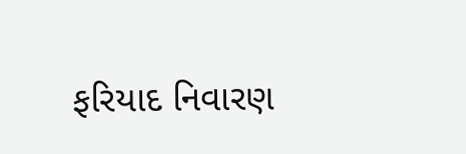ફરિયાદ નિવારણ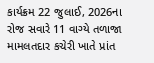કાર્યક્રમ 22 જુલાઈ, 2026ના રોજ સવારે 11 વાગ્યે તળાજા મામલતદાર કચેરી ખાતે પ્રાંત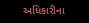અધિકારીના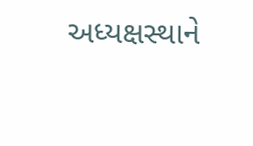અધ્યક્ષસ્થાને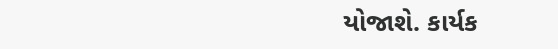યોજાશે. કાર્યક